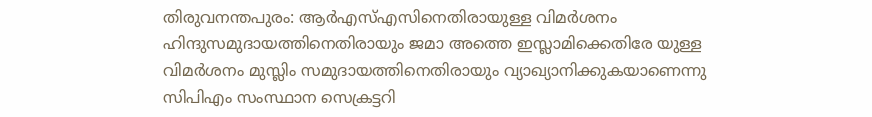തിരുവനന്തപുരം: ആർഎസ്എസിനെതിരായുള്ള വിമർശനം ഹിന്ദുസമുദായത്തിനെതിരായും ജമാ അത്തെ ഇസ്ലാമിക്കെതിരേ യുള്ള വിമർശനം മുസ്ലിം സമുദായത്തിനെതിരായും വ്യാഖ്യാനിക്കുകയാണെന്നു സിപിഎം സംസ്ഥാന സെക്രട്ടറി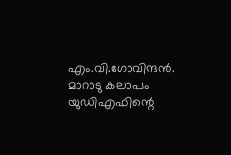എം.വി.ഗോവിന്ദൻ. മാറാടു കലാപം യുഡിഎഫിന്റെ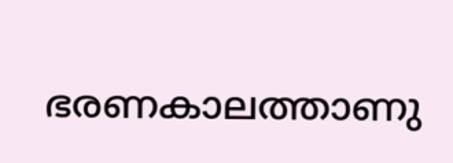ഭരണകാലത്താണു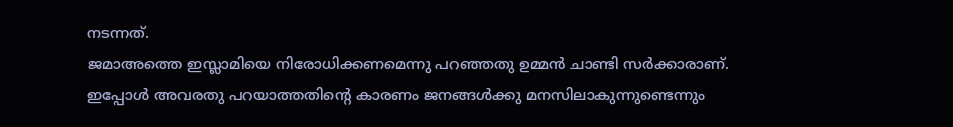നടന്നത്.
ജമാഅത്തെ ഇസ്ലാമിയെ നിരോധിക്കണമെന്നു പറഞ്ഞതു ഉമ്മൻ ചാണ്ടി സർക്കാരാണ്. ഇപ്പോൾ അവരതു പറയാത്തതിന്റെ കാരണം ജനങ്ങൾക്കു മനസിലാകുന്നുണ്ടെന്നും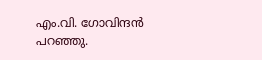എം.വി. ഗോവിന്ദൻ പറഞ്ഞു.